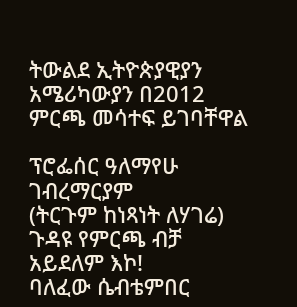ትውልደ ኢትዮጵያዊያን አሜሪካውያን በ2012 ምርጫ መሳተፍ ይገባቸዋል

ፕሮፌሰር ዓለማየሁ ገብረማርያም
(ትርጉም ከነጻነት ለሃገሬ)
ጉዳዩ የምርጫ ብቻ አይደለም እኮ!
ባለፈው ሴብቴምበር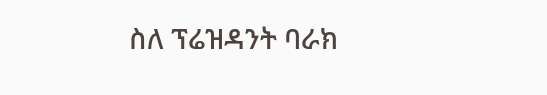ስለ ፕሬዝዳንት ባራክ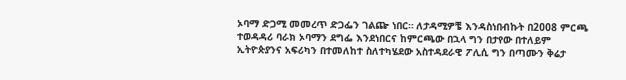ኦባማ ድጋሚ መመረጥ ድጋፌን ገልጬ ነበር። ለታዳሚዎቼ እንዳስነበብኩት በ2008 ምርጫ ተወዳዳሪ ባራክ ኦባማን ደግፌ እንደነበርና ከምርጫው በኋላ ግን በታየው በተለይም ኢትዮጵያንና አፍሪካን በተመለከተ ስለተካሄደው አስተዳደራዊ ፖሊሲ ግን በጣሙን ቅሬታ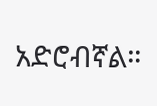አድሮብኛል።